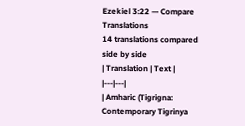Ezekiel 3:22 — Compare Translations
14 translations compared side by side
| Translation | Text |
|---|---|
| Amharic (Tigrigna: Contemporary Tigrinya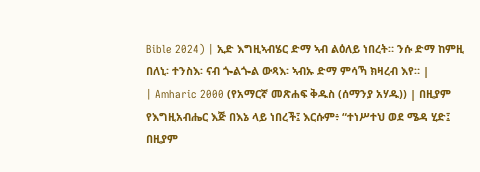Bible 2024) | ኢድ እግዚኣብሄር ድማ ኣብ ልዕለይ ነበረት። ንሱ ድማ ከምዚ በለኒ፡ ተንስእ፡ ናብ ጐልጐል ውጻእ፡ ኣብኡ ድማ ምሳኻ ክዛረብ እየ። |
| Amharic 2000 (የአማርኛ መጽሐፍ ቅዱስ (ሰማንያ አሃዱ)) | በዚያም የእግዚአብሔር እጅ በእኔ ላይ ነበረች፤ እርሱም፥ “ተነሥተህ ወደ ሜዳ ሂድ፤ በዚያም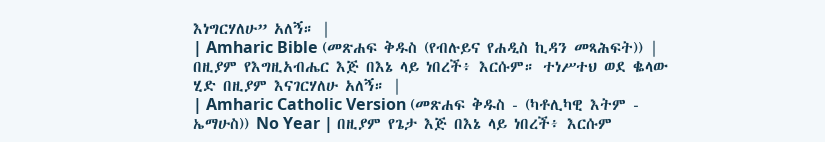እነግርሃለሁ” አለኝ። |
| Amharic Bible (መጽሐፍ ቅዱስ (የብሉይና የሐዲስ ኪዳን መጻሕፍት)) | በዚያም የእግዚአብሔር እጅ በእኔ ላይ ነበረች፥ እርሱም። ተነሥተህ ወደ ቈላው ሂድ በዚያም እናገርሃለሁ አለኝ። |
| Amharic Catholic Version (መጽሐፍ ቅዱስ - (ካቶሊካዊ እትም - ኤማሁስ)) No Year | በዚያም የጌታ እጅ በእኔ ላይ ነበረች፥ እርሱም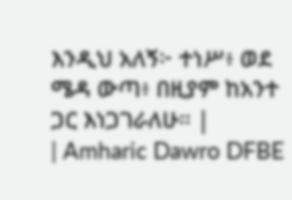እንዲህ አለኝ፦ ተነሥ፥ ወደ ሜዳ ውጣ፥ በዚያም ከአንተ ጋር እነጋገራለሁ። |
| Amharic Dawro DFBE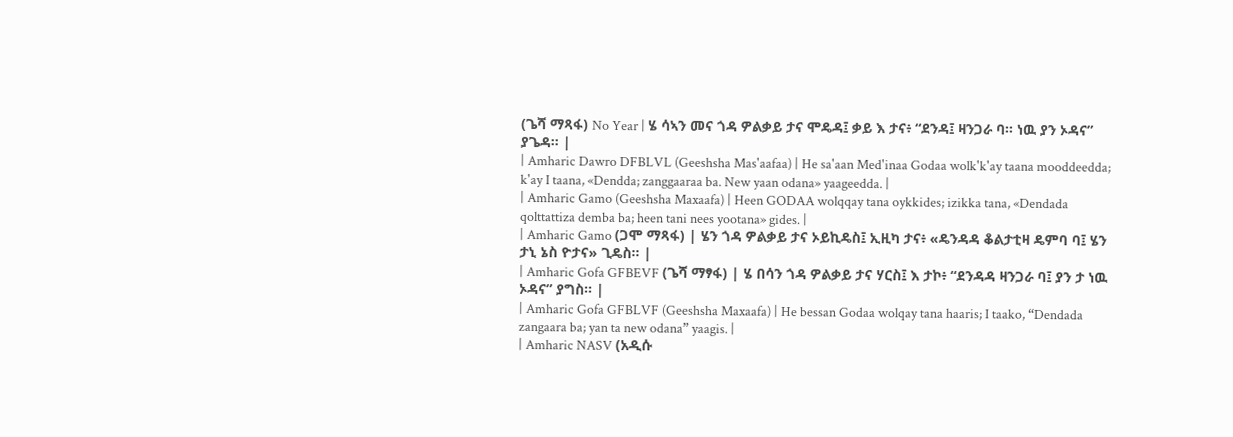(ጌሻ ማጻፋ) No Year | ሄ ሳኣን መና ጎዳ ዎልቃይ ታና ሞዴዳ፤ ቃይ እ ታና፥ “ደንዳ፤ ዛንጋራ ባ። ነዉ ያን ኦዳና” ያጌዳ። |
| Amharic Dawro DFBLVL (Geeshsha Mas'aafaa) | He sa'aan Med'inaa Godaa wolk'k'ay taana mooddeedda; k'ay I taana, «Dendda; zanggaaraa ba. New yaan odana» yaageedda. |
| Amharic Gamo (Geeshsha Maxaafa) | Heen GODAA wolqqay tana oykkides; izikka tana, «Dendada qolttattiza demba ba; heen tani nees yootana» gides. |
| Amharic Gamo (ጋሞ ማጻፋ) | ሄን ጎዳ ዎልቃይ ታና ኦይኪዴስ፤ ኢዚካ ታና፥ «ዴንዳዳ ቆልታቲዛ ዴምባ ባ፤ ሄን ታኒ ኔስ ዮታና» ጊዴስ። |
| Amharic Gofa GFBEVF (ጌሻ ማፃፋ) | ሄ በሳን ጎዳ ዎልቃይ ታና ሃርስ፤ እ ታኮ፥ “ደንዳዳ ዛንጋራ ባ፤ ያን ታ ነዉ ኦዳና” ያግስ። |
| Amharic Gofa GFBLVF (Geeshsha Maxaafa) | He bessan Godaa wolqay tana haaris; I taako, “Dendada zangaara ba; yan ta new odana” yaagis. |
| Amharic NASV (አዲሱ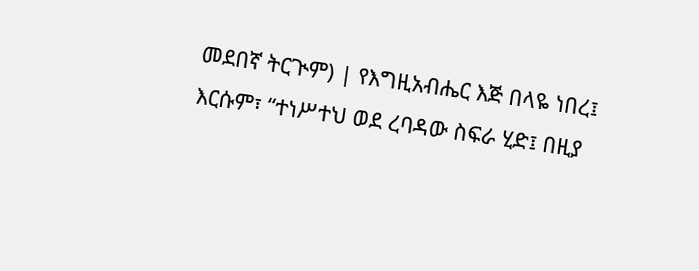መደበኛ ትርጒም) | የእግዚአብሔር እጅ በላዬ ነበረ፤ እርሱም፣ “ተነሥተህ ወደ ረባዳው ስፍራ ሂድ፤ በዚያ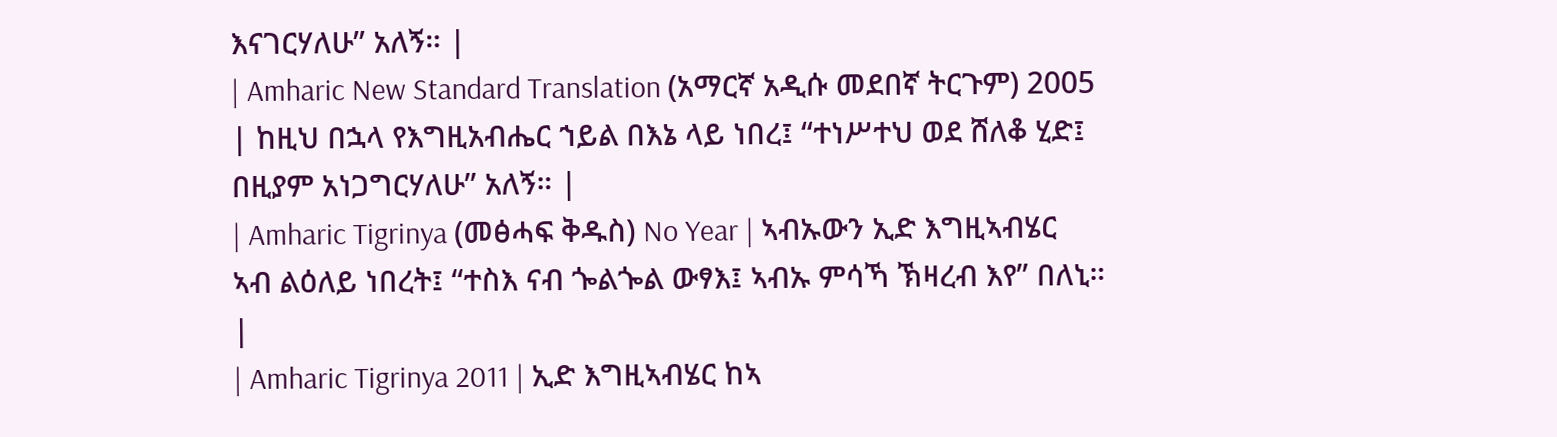እናገርሃለሁ” አለኝ። |
| Amharic New Standard Translation (አማርኛ አዲሱ መደበኛ ትርጉም) 2005 | ከዚህ በኋላ የእግዚአብሔር ኀይል በእኔ ላይ ነበረ፤ “ተነሥተህ ወደ ሸለቆ ሂድ፤ በዚያም አነጋግርሃለሁ” አለኝ። |
| Amharic Tigrinya (መፅሓፍ ቅዱስ) No Year | ኣብኡውን ኢድ እግዚኣብሄር ኣብ ልዕለይ ነበረት፤ “ተስእ ናብ ጐልጐል ውፃእ፤ ኣብኡ ምሳኻ ኽዛረብ እየ” በለኒ። |
| Amharic Tigrinya 2011 | ኢድ እግዚኣብሄር ከኣ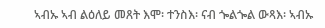ኣብኡ ኣብ ልዕለይ መጸት እሞ፡ ተንስእ፡ ናብ ጐልጐል ውጻእ፡ ኣብኡ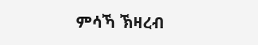ምሳኻ ኽዛረብ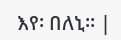እየ፡ በለኒ። |